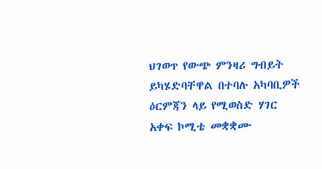ህገወጥ የውጭ ምንዛሪ ግብይት ይካሄድባቸዋል በተባሉ አካባቢዎች ዕርምጃን ላይ የሚወስድ ሃገር አቀፍ ኮሚቴ መቋቋሙ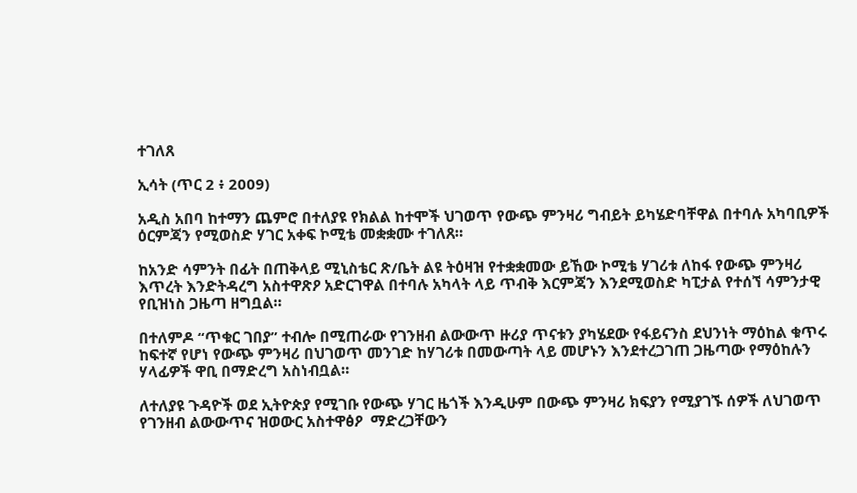ተገለጸ

ኢሳት (ጥር 2 ፥ 2009)

አዲስ አበባ ከተማን ጨምሮ በተለያዩ የክልል ከተሞች ህገወጥ የውጭ ምንዛሪ ግብይት ይካሄድባቸዋል በተባሉ አካባቢዎች ዕርምጃን የሚወስድ ሃገር አቀፍ ኮሚቴ መቋቋሙ ተገለጸ።

ከአንድ ሳምንት በፊት በጠቅላይ ሚኒስቴር ጽ/ቤት ልዩ ትዕዛዝ የተቋቋመው ይኸው ኮሚቴ ሃገሪቱ ለከፋ የውጭ ምንዛሪ እጥረት እንድትዳረግ አስተዋጽዖ አድርገዋል በተባሉ አካላት ላይ ጥብቅ እርምጃን እንደሚወስድ ካፒታል የተሰኘ ሳምንታዊ የቢዝነስ ጋዜጣ ዘግቧል።

በተለምዶ “ጥቁር ገበያ” ተብሎ በሚጠራው የገንዘብ ልውውጥ ዙሪያ ጥናቱን ያካሄደው የፋይናንስ ደህንነት ማዕከል ቁጥሩ ከፍተኛ የሆነ የውጭ ምንዛሪ በህገወጥ መንገድ ከሃገሪቱ በመውጣት ላይ መሆኑን እንደተረጋገጠ ጋዜጣው የማዕከሉን ሃላፊዎች ዋቢ በማድረግ አስነብቧል።

ለተለያዩ ጉዳዮች ወደ ኢትዮጵያ የሚገቡ የውጭ ሃገር ዜጎች እንዲሁም በውጭ ምንዛሪ ክፍያን የሚያገኙ ሰዎች ለህገወጥ የገንዘብ ልውውጥና ዝወውር አስተዋፅዖ  ማድረጋቸውን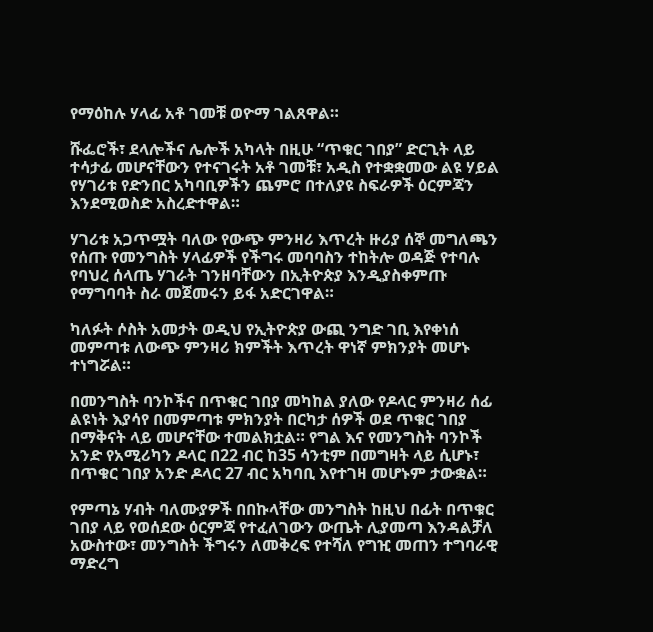የማዕከሉ ሃላፊ አቶ ገመቹ ወዮማ ገልጸዋል።

ሹፌሮች፣ ደላሎችና ሌሎች አካላት በዚሁ “ጥቁር ገበያ” ድርጊት ላይ ተሳታፊ መሆናቸውን የተናገሩት አቶ ገመቹ፣ አዲስ የተቋቋመው ልዩ ሃይል የሃገሪቱ የድንበር አካባቢዎችን ጨምሮ በተለያዩ ስፍራዎች ዕርምጃን እንደሚወስድ አስረድተዋል።

ሃገሪቱ አጋጥሟት ባለው የውጭ ምንዛሪ እጥረት ዙሪያ ሰኞ መግለጫን የሰጡ የመንግስት ሃላፊዎች የችግሩ መባባስን ተከትሎ ወዳጅ የተባሉ የባህረ ሰላጤ ሃገራት ገንዘባቸውን በኢትዮጵያ እንዲያስቀምጡ የማግባባት ስራ መጀመሩን ይፋ አድርገዋል።

ካለፉት ሶስት አመታት ወዲህ የኢትዮጵያ ውጪ ንግድ ገቢ እየቀነሰ መምጣቱ ለውጭ ምንዛሪ ክምችት እጥረት ዋነኛ ምክንያት መሆኑ ተነግሯል።

በመንግስት ባንኮችና በጥቁር ገበያ መካከል ያለው የዶላር ምንዛሪ ሰፊ ልዩነት እያሳየ በመምጣቱ ምክንያት በርካታ ሰዎች ወደ ጥቁር ገበያ በማቅናት ላይ መሆናቸው ተመልክቷል። የግል እና የመንግስት ባንኮች አንድ የአሚሪካን ዶላር በ22 ብር ከ35 ሳንቲም በመግዛት ላይ ሲሆኑ፣ በጥቁር ገበያ አንድ ዶላር 27 ብር አካባቢ እየተገዛ መሆኑም ታውቋል።

የምጣኔ ሃብት ባለሙያዎች በበኩላቸው መንግስት ከዚህ በፊት በጥቁር ገበያ ላይ የወሰደው ዕርምጃ የተፈለገውን ውጤት ሊያመጣ እንዳልቻለ አውስተው፣ መንግስት ችግሩን ለመቅረፍ የተሻለ የግዢ መጠን ተግባራዊ ማድረግ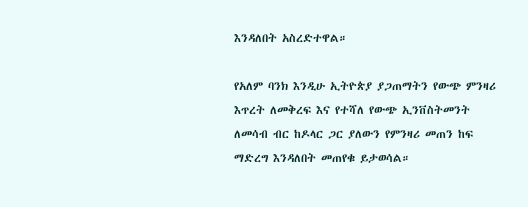እንዳለበት አስረድተዋል።

የአለም ባንክ እንዲሁ ኢትዮጵያ ያጋጠማትን የውጭ ምንዛሪ እጥረት ለመቅረፍ እና የተሻለ የውጭ ኢንቨስትመንት ለመሳብ ብር ከዶላር ጋር ያለውን የምንዛሪ መጠን ከፍ ማድረግ እንዳለበት መጠየቁ ይታወሳል።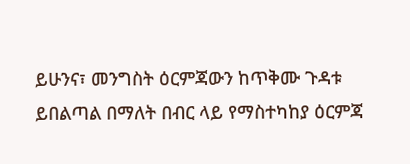ይሁንና፣ መንግስት ዕርምጃውን ከጥቅሙ ጉዳቱ ይበልጣል በማለት በብር ላይ የማስተካከያ ዕርምጃ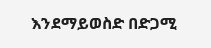እንደማይወስድ በድጋሚ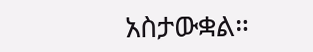አስታውቋል።